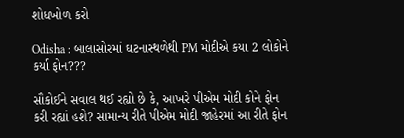શોધખોળ કરો

Odisha : બાલાસોરમાં ઘટનાસ્થળેથી PM મોદીએ કયા 2 લોકોને કર્યા ફોન???

સૌકોઈને સવાલ થઈ રહ્યો છે કે, આખરે પીએમ મોદી કોને ફોન કરી રહ્યાં હશે? સામાન્ય રીતે પીએમ મોદી જાહેરમાં આ રીતે ફોન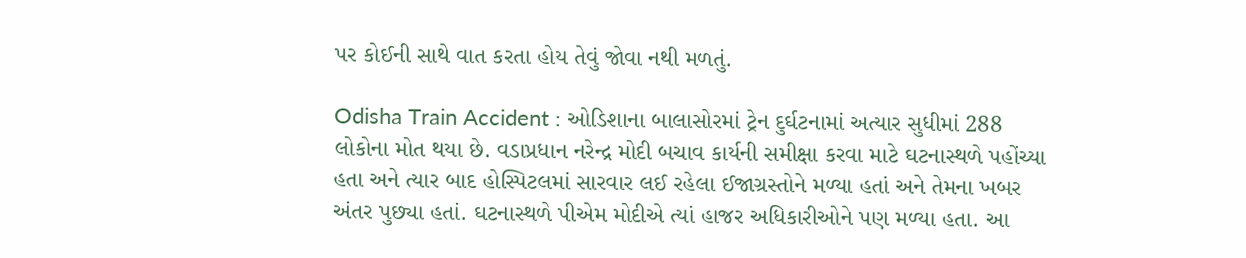પર કોઈની સાથે વાત કરતા હોય તેવું જોવા નથી મળતું.

Odisha Train Accident : ઓડિશાના બાલાસોરમાં ટ્રેન દુર્ઘટનામાં અત્યાર સુધીમાં 288 લોકોના મોત થયા છે. વડાપ્રધાન નરેન્દ્ર મોદી બચાવ કાર્યની સમીક્ષા કરવા માટે ઘટનાસ્થળે પહોંચ્યા હતા અને ત્યાર બાદ હોસ્પિટલમાં સારવાર લઈ રહેલા ઈજાગ્રસ્તોને મળ્યા હતાં અને તેમના ખબર અંતર પુછ્યા હતાં. ઘટનાસ્થળે પીએમ મોદીએ ત્યાં હાજર અધિકારીઓને પણ મળ્યા હતા. આ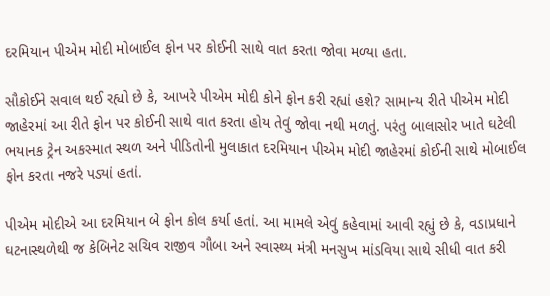દરમિયાન પીએમ મોદી મોબાઈલ ફોન પર કોઈની સાથે વાત કરતા જોવા મળ્યા હતા.

સૌકોઈને સવાલ થઈ રહ્યો છે કે, આખરે પીએમ મોદી કોને ફોન કરી રહ્યાં હશે? સામાન્ય રીતે પીએમ મોદી જાહેરમાં આ રીતે ફોન પર કોઈની સાથે વાત કરતા હોય તેવું જોવા નથી મળતું. પરંતુ બાલાસોર ખાતે ઘટેલી ભયાનક ટ્રેન અકસ્માત સ્થળ અને પીડિતોની મુલાકાત દરમિયાન પીએમ મોદી જાહેરમાં કોઈની સાથે મોબાઈલ ફોન કરતા નજરે પડ્યાં હતાં.

પીએમ મોદીએ આ દરમિયાન બે ફોન કોલ કર્યા હતાં. આ મામલે એવું કહેવામાં આવી રહ્યું છે કે, વડાપ્રધાને ઘટનાસ્થળેથી જ કેબિનેટ સચિવ રાજીવ ગૌબા અને સ્વાસ્થ્ય મંત્રી મનસુખ માંડવિયા સાથે સીધી વાત કરી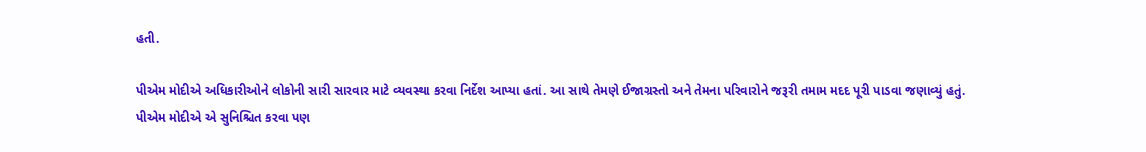હતી.

પીએમ મોદીએ અધિકારીઓને લોકોની સારી સારવાર માટે વ્યવસ્થા કરવા નિર્દેશ આપ્યા હતાં. આ સાથે તેમણે ઈજાગ્રસ્તો અને તેમના પરિવારોને જરૂરી તમામ મદદ પૂરી પાડવા જણાવ્યું હતું. પીએમ મોદીએ એ સુનિશ્ચિત કરવા પણ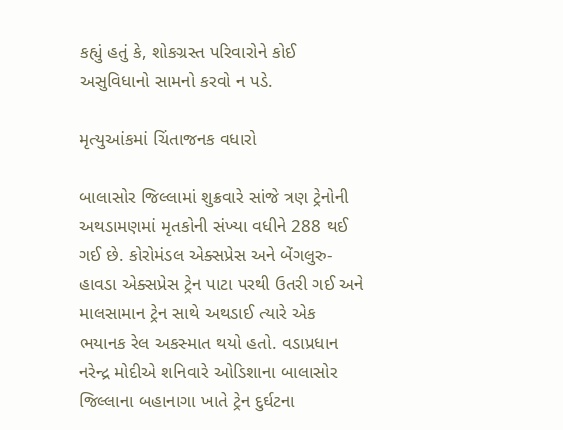કહ્યું હતું કે, શોકગ્રસ્ત પરિવારોને કોઈ અસુવિધાનો સામનો કરવો ન પડે.

મૃત્યુઆંકમાં ચિંતાજનક વધારો

બાલાસોર જિલ્લામાં શુક્રવારે સાંજે ત્રણ ટ્રેનોની અથડામણમાં મૃતકોની સંખ્યા વધીને 288 થઈ ગઈ છે. કોરોમંડલ એક્સપ્રેસ અને બેંગલુરુ-હાવડા એક્સપ્રેસ ટ્રેન પાટા પરથી ઉતરી ગઈ અને માલસામાન ટ્રેન સાથે અથડાઈ ત્યારે એક ભયાનક રેલ અકસ્માત થયો હતો. વડાપ્રધાન નરેન્દ્ર મોદીએ શનિવારે ઓડિશાના બાલાસોર જિલ્લાના બહાનાગા ખાતે ટ્રેન દુર્ઘટના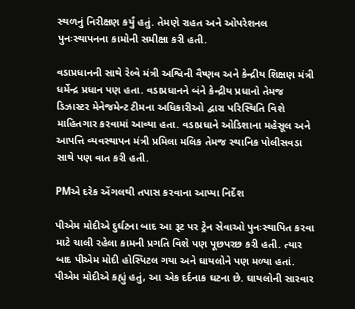સ્થળનું નિરીક્ષણ કર્યું હતું. તેમણે રાહત અને ઓપરેશનલ પુનઃસ્થાપનના કામોની સમીક્ષા કરી હતી.

વડાપ્રધાનની સાથે રેલ્વે મંત્રી અશ્વિની વૈષ્ણવ અને કેન્દ્રીય શિક્ષણ મંત્રી ધર્મેન્દ્ર પ્રધાન પણ હતા. વડાપ્રધાનને બંને કેન્દ્રીય પ્રધાનો તેમજ ડિઝાસ્ટર મેનેજમેન્ટ ટીમના અધિકારીઓ દ્વારા પરિસ્થિતિ વિશે માહિતગાર કરવામાં આવ્યા હતા. વડાપ્રધાને ઓડિશાના મહેસૂલ અને આપત્તિ વ્યવસ્થાપન મંત્રી પ્રમિલા મલિક તેમજ સ્થાનિક પોલીસવડા સાથે પણ વાત કરી હતી.

PMએ દરેક એંગલથી તપાસ કરવાના આપ્યા નિર્દેશ

પીએમ મોદીએ દુર્ઘટના બાદ આ રૂટ પર ટ્રેન સેવાઓ પુનઃસ્થાપિત કરવા માટે ચાલી રહેલા કામની પ્રગતિ વિશે પણ પૂછપરછ કરી હતી. ત્યાર બાદ પીએમ મોદી હોસ્પિટલ ગયા અને ઘાયલોને પણ મળ્યા હતાં. પીએમ મોદીએ કહ્યું હતું, આ એક દર્દનાક ઘટના છે. ઘાયલોની સારવાર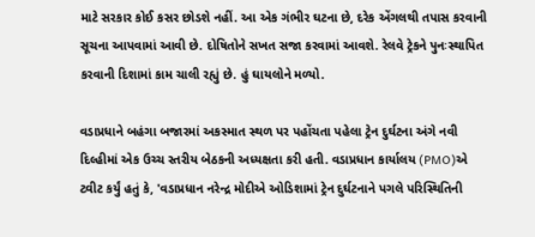માટે સરકાર કોઈ કસર છોડશે નહીં. આ એક ગંભીર ઘટના છે, દરેક એંગલથી તપાસ કરવાની સૂચના આપવામાં આવી છે. દોષિતોને સખત સજા કરવામાં આવશે. રેલવે ટ્રેકને પુનઃસ્થાપિત કરવાની દિશામાં કામ ચાલી રહ્યું છે. હું ઘાયલોને મળ્યો.

વડાપ્રધાને બહંગા બજારમાં અકસ્માત સ્થળ પર પહોંચતા પહેલા ટ્રેન દુર્ઘટના અંગે નવી દિલ્હીમાં એક ઉચ્ચ સ્તરીય બેઠકની અધ્યક્ષતા કરી હતી. વડાપ્રધાન કાર્યાલય (PMO)એ ટ્વીટ કર્યું હતું કે, 'વડાપ્રધાન નરેન્દ્ર મોદીએ ઓડિશામાં ટ્રેન દુર્ઘટનાને પગલે પરિસ્થિતિની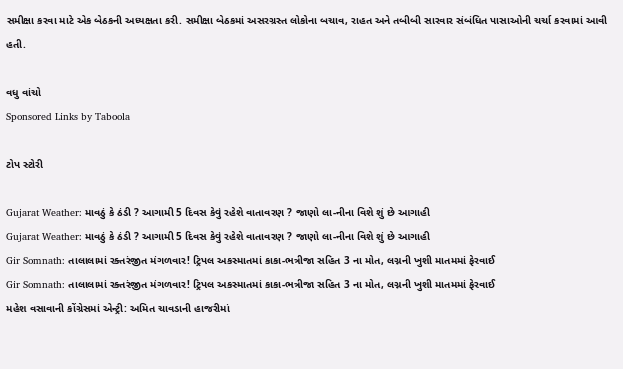સમીક્ષા કરવા માટે એક બેઠકની અધ્યક્ષતા કરી. સમીક્ષા બેઠકમાં અસરગ્રસ્ત લોકોના બચાવ, રાહત અને તબીબી સારવાર સંબંધિત પાસાઓની ચર્ચા કરવામાં આવી હતી.

વધુ વાંચો
Sponsored Links by Taboola

ટોપ સ્ટોરી

Gujarat Weather: માવઠું કે ઠંડી ? આગામી 5 દિવસ કેવું રહેશે વાતાવરણ ? જાણો લા-નીના વિશે શું છે આગાહી
Gujarat Weather: માવઠું કે ઠંડી ? આગામી 5 દિવસ કેવું રહેશે વાતાવરણ ? જાણો લા-નીના વિશે શું છે આગાહી
Gir Somnath: તાલાલામાં રક્તરંજીત મંગળવાર! ટ્રિપલ અકસ્માતમાં કાકા-ભત્રીજા સહિત 3 ના મોત, લગ્નની ખુશી માતમમાં ફેરવાઈ
Gir Somnath: તાલાલામાં રક્તરંજીત મંગળવાર! ટ્રિપલ અકસ્માતમાં કાકા-ભત્રીજા સહિત 3 ના મોત, લગ્નની ખુશી માતમમાં ફેરવાઈ
મહેશ વસાવાની કોંગ્રેસમાં એન્ટ્રી: અમિત ચાવડાની હાજરીમાં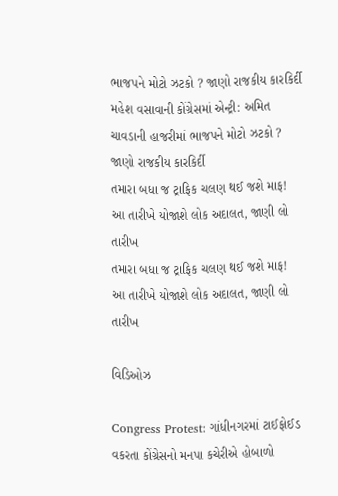ભાજપને મોટો ઝટકો ? જાણો રાજકીય કારકિર્દી
મહેશ વસાવાની કોંગ્રેસમાં એન્ટ્રી: અમિત ચાવડાની હાજરીમાં ભાજપને મોટો ઝટકો ? જાણો રાજકીય કારકિર્દી
તમારા બધા જ ટ્રાફિક ચલણ થઈ જશે માફ! આ તારીખે યોજાશે લોક અદાલત, જાણી લો તારીખ
તમારા બધા જ ટ્રાફિક ચલણ થઈ જશે માફ! આ તારીખે યોજાશે લોક અદાલત, જાણી લો તારીખ

વિડિઓઝ

Congress Protest: ગાંધીનગરમાં ટાઈફોઈડ વકરતા કોંગ્રેસનો મનપા કચેરીએ હોબાળો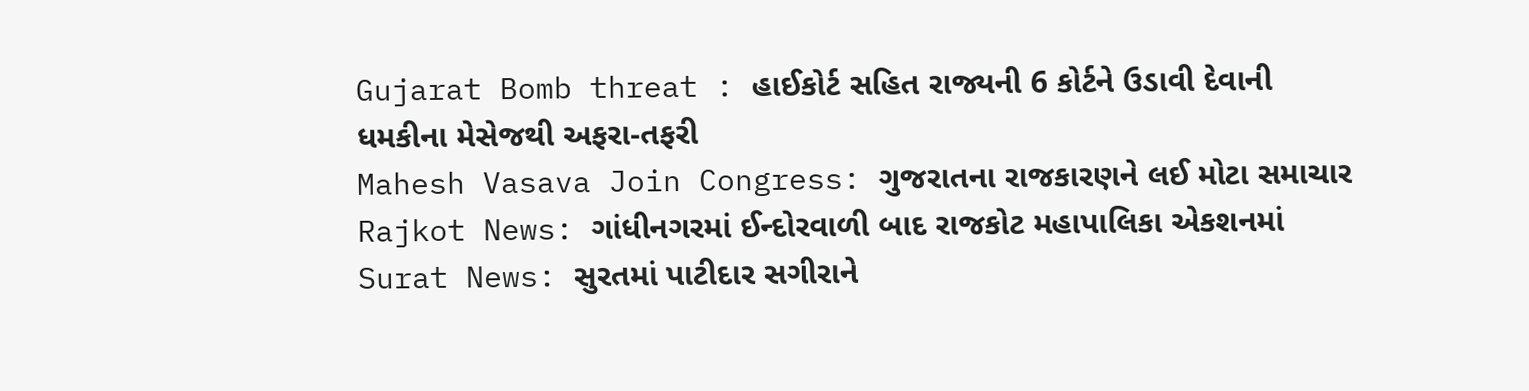Gujarat Bomb threat : હાઈકોર્ટ સહિત રાજ્યની 6 કોર્ટને ઉડાવી દેવાની ધમકીના મેસેજથી અફરા-તફરી
Mahesh Vasava Join Congress: ગુજરાતના રાજકારણને લઈ મોટા સમાચાર
Rajkot News: ગાંધીનગરમાં ઈન્દોરવાળી બાદ રાજકોટ મહાપાલિકા એકશનમાં
Surat News: સુરતમાં પાટીદાર સગીરાને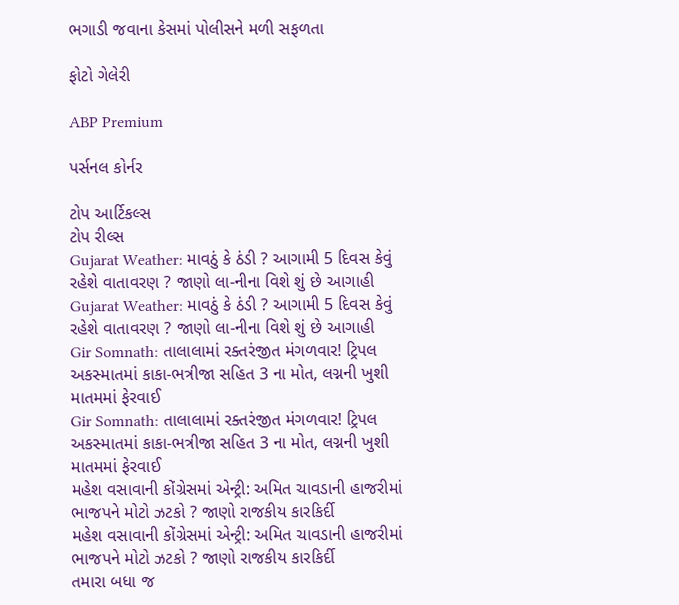ભગાડી જવાના કેસમાં પોલીસને મળી સફળતા

ફોટો ગેલેરી

ABP Premium

પર્સનલ કોર્નર

ટોપ આર્ટિકલ્સ
ટોપ રીલ્સ
Gujarat Weather: માવઠું કે ઠંડી ? આગામી 5 દિવસ કેવું રહેશે વાતાવરણ ? જાણો લા-નીના વિશે શું છે આગાહી
Gujarat Weather: માવઠું કે ઠંડી ? આગામી 5 દિવસ કેવું રહેશે વાતાવરણ ? જાણો લા-નીના વિશે શું છે આગાહી
Gir Somnath: તાલાલામાં રક્તરંજીત મંગળવાર! ટ્રિપલ અકસ્માતમાં કાકા-ભત્રીજા સહિત 3 ના મોત, લગ્નની ખુશી માતમમાં ફેરવાઈ
Gir Somnath: તાલાલામાં રક્તરંજીત મંગળવાર! ટ્રિપલ અકસ્માતમાં કાકા-ભત્રીજા સહિત 3 ના મોત, લગ્નની ખુશી માતમમાં ફેરવાઈ
મહેશ વસાવાની કોંગ્રેસમાં એન્ટ્રી: અમિત ચાવડાની હાજરીમાં ભાજપને મોટો ઝટકો ? જાણો રાજકીય કારકિર્દી
મહેશ વસાવાની કોંગ્રેસમાં એન્ટ્રી: અમિત ચાવડાની હાજરીમાં ભાજપને મોટો ઝટકો ? જાણો રાજકીય કારકિર્દી
તમારા બધા જ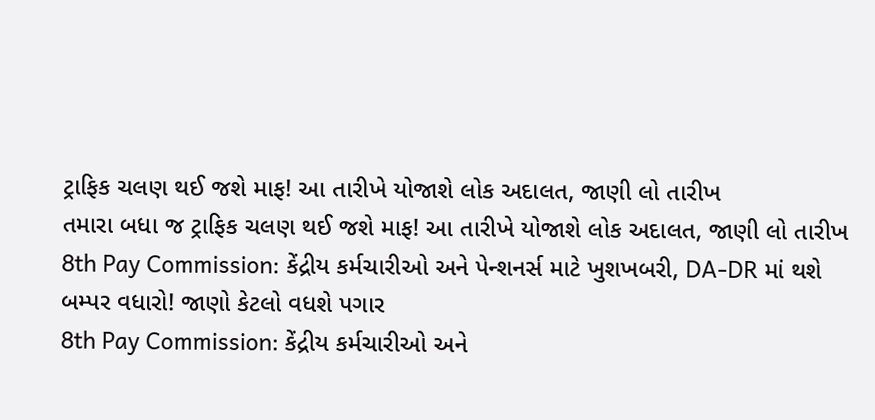ટ્રાફિક ચલણ થઈ જશે માફ! આ તારીખે યોજાશે લોક અદાલત, જાણી લો તારીખ
તમારા બધા જ ટ્રાફિક ચલણ થઈ જશે માફ! આ તારીખે યોજાશે લોક અદાલત, જાણી લો તારીખ
8th Pay Commission: કેંદ્રીય કર્મચારીઓ અને પેન્શનર્સ માટે ખુશખબરી, DA-DR માં થશે બમ્પર વધારો! જાણો કેટલો વધશે પગાર
8th Pay Commission: કેંદ્રીય કર્મચારીઓ અને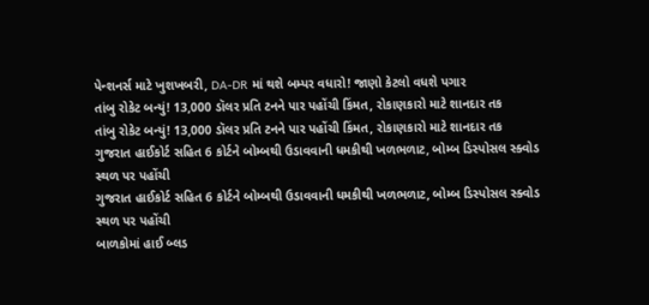પેન્શનર્સ માટે ખુશખબરી, DA-DR માં થશે બમ્પર વધારો! જાણો કેટલો વધશે પગાર
તાંબુ રોકેટ બન્યું! 13,000 ડૉલર પ્રતિ ટનને પાર પહોંચી કિંમત, રોકાણકારો માટે શાનદાર તક
તાંબુ રોકેટ બન્યું! 13,000 ડૉલર પ્રતિ ટનને પાર પહોંચી કિંમત, રોકાણકારો માટે શાનદાર તક
ગુજરાત હાઈકોર્ટ સહિત 6 કોર્ટને બોમ્બથી ઉડાવવાની ધમકીથી ખળભળાટ, બોમ્બ ડિસ્પોસલ સ્ક્વોડ સ્થળ પર પહોંચી
ગુજરાત હાઈકોર્ટ સહિત 6 કોર્ટને બોમ્બથી ઉડાવવાની ધમકીથી ખળભળાટ, બોમ્બ ડિસ્પોસલ સ્ક્વોડ સ્થળ પર પહોંચી
બાળકોમાં હાઈ બ્લડ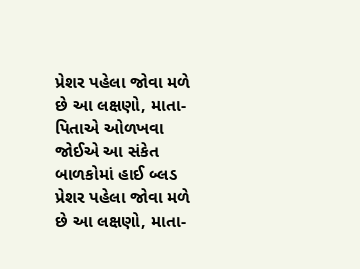પ્રેશર પહેલા જોવા મળે છે આ લક્ષણો, માતા-પિતાએ ઓળખવા જોઈએ આ સંકેત
બાળકોમાં હાઈ બ્લડ પ્રેશર પહેલા જોવા મળે છે આ લક્ષણો, માતા-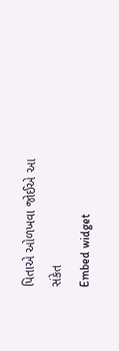પિતાએ ઓળખવા જોઈએ આ સંકેત
Embed widget